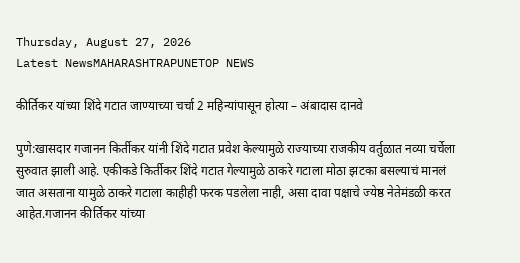Thursday, August 27, 2026
Latest NewsMAHARASHTRAPUNETOP NEWS

कीर्तिकर यांच्या शिंदे गटात जाण्याच्या चर्चा 2 महिन्यांपासून होत्या – अंबादास दानवे

पुणे:खासदार गजानन किर्तीकर यांनी शिंदे गटात प्रवेश केल्यामुळे राज्याच्या राजकीय वर्तुळात नव्या चर्चेला सुरुवात झाली आहे. एकीकडे किर्तीकर शिंदे गटात गेल्यामुळे ठाकरे गटाला मोठा झटका बसल्याचं मानलं जात असताना यामुळे ठाकरे गटाला काहीही फरक पडलेला नाही, असा दावा पक्षाचे ज्येष्ठ नेतेमंडळी करत आहेत.गजानन कीर्तिकर यांच्या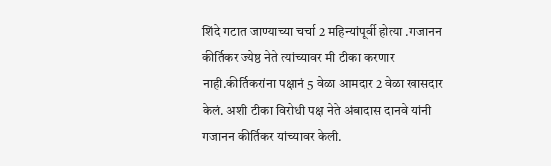शिंदे गटात जाण्याच्या चर्चा 2 महिन्यांपूर्वी होत्या .गजानन कीर्तिकर ज्येष्ठ नेते त्यांच्यावर मी टीका करणार नाही.कीर्तिकरांना पक्षानं 5 वेळा आमदार 2 वेळा खासदार केलं. अशी टीका विरोधी पक्ष नेते अंबादास दानवे यांनी गजानन कीर्तिकर यांच्यावर केली.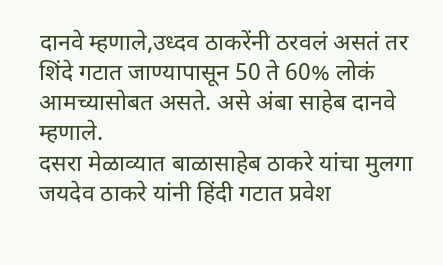दानवे म्हणाले,उध्दव ठाकरेंनी ठरवलं असतं तर शिंदे गटात जाण्यापासून 50 ते 60% लोकं आमच्यासोबत असते. असे अंबा साहेब दानवे म्हणाले.
दसरा मेळाव्यात बाळासाहेब ठाकरे यांचा मुलगा जयदेव ठाकरे यांनी हिंदी गटात प्रवेश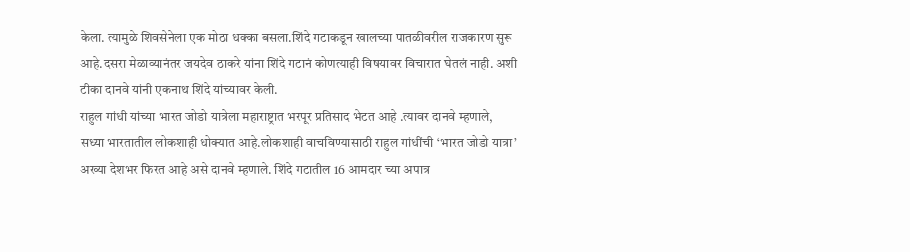केला. त्यामुळे शिवसेनेला एक मोठा धक्का बसला.शिंदे गटाकडून खालच्या पातळीवरील राजकारण सुरू आहे.दसरा मेळाव्यानंतर जयदेव ठाकरे यांना शिंदे गटानं कोणत्याही विषयावर विचारात घेतलं नाही. अशी टीका दानवे यांनी एकनाथ शिंदे यांच्यावर केली.
राहुल गांधी यांच्या भारत जोडो यात्रेला महाराष्ट्रात भरपूर प्रतिसाद भेटत आहे .त्यावर दानवे म्हणाले,
सध्या भारतातील लोकशाही धोक्यात आहे.लोकशाही वाचविण्यासाठी राहुल गांधींची ‘भारत जोडो यात्रा’ अख्या देशभर फिरत आहे असे दानवे म्हणाले. शिंदे गटातील 16 आमदार च्या अपात्र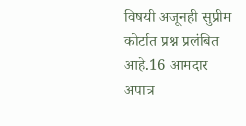विषयी अजूनही सुप्रीम कोर्टात प्रश्न प्रलंबित आहे.16 आमदार अपात्र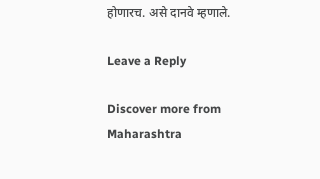होणारच. असे दानवे म्हणाले.

Leave a Reply

Discover more from Maharashtra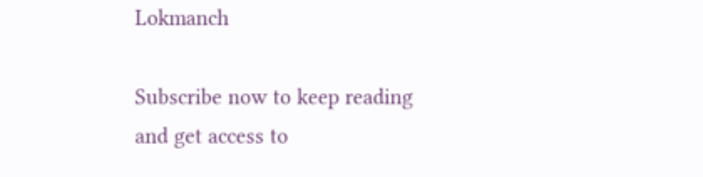Lokmanch

Subscribe now to keep reading and get access to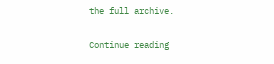the full archive.

Continue reading